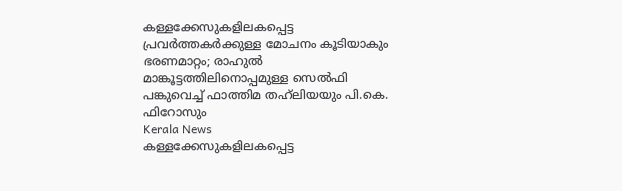കള്ളക്കേസുകളിലകപ്പെട്ട പ്രവര്‍ത്തകര്‍ക്കുള്ള മോചനം കൂടിയാകും ഭരണമാറ്റം; രാഹുല്‍ മാങ്കൂട്ടത്തിലിനൊപ്പമുള്ള സെല്‍ഫി പങ്കുവെച്ച് ഫാത്തിമ തഹ്‌ലിയയും പി.കെ. ഫിറോസും
Kerala News
കള്ളക്കേസുകളിലകപ്പെട്ട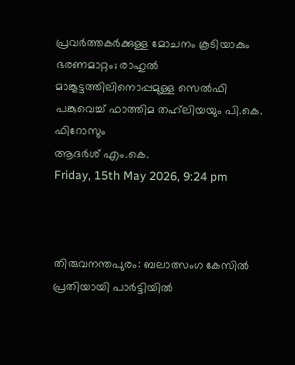പ്രവര്‍ത്തകര്‍ക്കുള്ള മോചനം കൂടിയാകും ഭരണമാറ്റം; രാഹുല്‍ മാങ്കൂട്ടത്തിലിനൊപ്പമുള്ള സെല്‍ഫി പങ്കുവെച്ച് ഫാത്തിമ തഹ്‌ലിയയും പി.കെ. ഫിറോസും
ആദര്‍ശ് എം.കെ.
Friday, 15th May 2026, 9:24 pm



തിരുവനന്തപുരം: ബലാത്സംഗ കേസില്‍ പ്രതിയായി പാര്‍ട്ടിയില്‍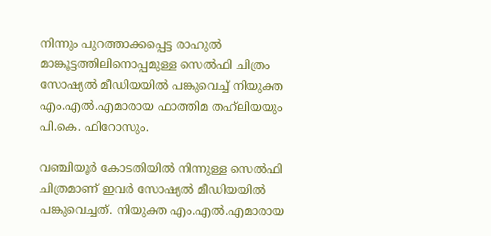നിന്നും പുറത്താക്കപ്പെട്ട രാഹുല്‍ മാങ്കൂട്ടത്തിലിനൊപ്പമുള്ള സെല്‍ഫി ചിത്രം സോഷ്യല്‍ മീഡിയയില്‍ പങ്കുവെച്ച് നിയുക്ത എം.എല്‍.എമാരായ ഫാത്തിമ തഹ്‌ലിയയും പി.കെ. ഫിറോസും.

വഞ്ചിയൂര്‍ കോടതിയില്‍ നിന്നുള്ള സെല്‍ഫി ചിത്രമാണ് ഇവര്‍ സോഷ്യല്‍ മീഡിയയില്‍ പങ്കുവെച്ചത്. നിയുക്ത എം.എല്‍.എമാരായ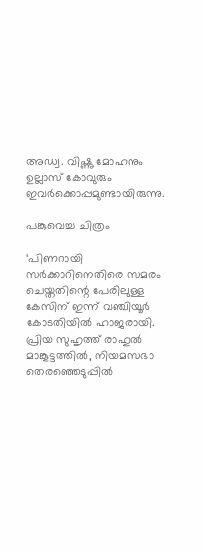അഡ്വ. വിഷ്ണു മോഹനും ഉല്ലാസ് കോവുരും ഇവര്‍ക്കൊപ്പമുണ്ടായിരുന്നു.

പങ്കുവെച്ച ചിത്രം

‘പിണറായി സര്‍ക്കാറിനെതിരെ സമരം ചെയ്തതിന്റെ പേരിലുള്ള കേസിന് ഇന്ന് വഞ്ചിയൂര്‍ കോടതിയില്‍ ഹാജരായി. പ്രിയ സുഹൃത്ത് രാഹുല്‍ മാങ്കൂട്ടത്തില്‍, നിയമസഭാ തെരഞ്ഞെടുപ്പില്‍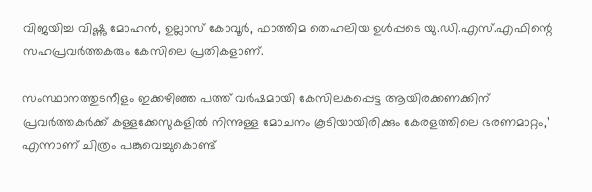വിജയിച്ച വിഷ്ണു മോഹന്‍, ഉല്ലാസ് കോവൂര്‍, ഫാത്തിമ തെഹലിയ ഉള്‍പ്പടെ യു.ഡി.എസ്.എഫിന്റെ സഹപ്രവര്‍ത്തകരും കേസിലെ പ്രതികളാണ്.

സംസ്ഥാനത്തുടനീളം ഇക്കഴിഞ്ഞ പത്ത് വര്‍ഷമായി കേസിലകപ്പെട്ട ആയിരക്കണക്കിന് പ്രവര്‍ത്തകര്‍ക്ക് കള്ളക്കേസുകളില്‍ നിന്നുള്ള മോചനം കൂടിയായിരിക്കും കേരളത്തിലെ ഭരണമാറ്റം,’ എന്നാണ് ചിത്രം പങ്കുവെച്ചുകൊണ്ട്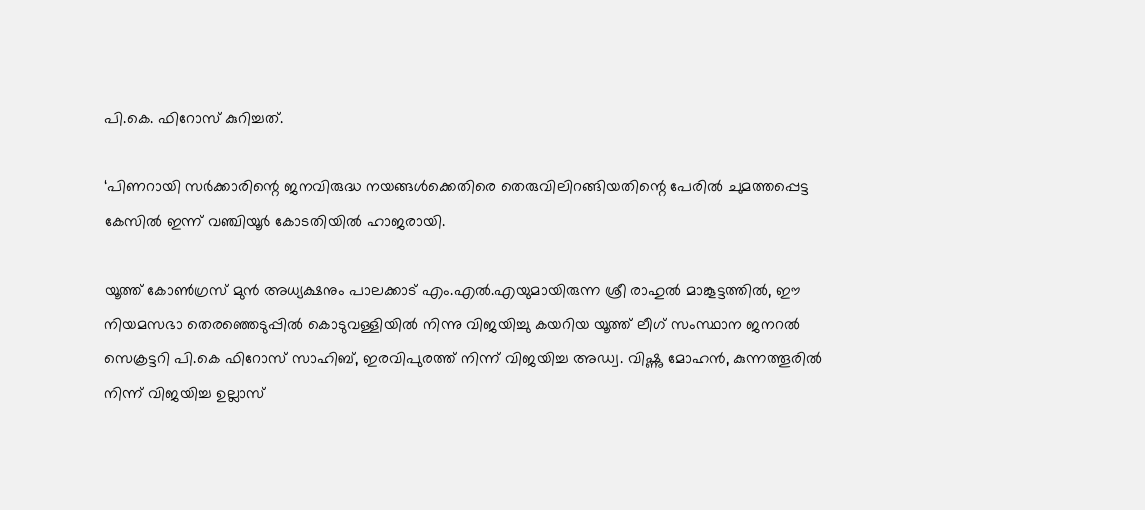പി.കെ. ഫിറോസ് കുറിച്ചത്.

‘പിണറായി സര്‍ക്കാരിന്റെ ജനവിരുദ്ധ നയങ്ങള്‍ക്കെതിരെ തെരുവിലിറങ്ങിയതിന്റെ പേരില്‍ ചുമത്തപ്പെട്ട കേസില്‍ ഇന്ന് വഞ്ചിയൂര്‍ കോടതിയില്‍ ഹാജരായി.

യൂത്ത് കോണ്‍ഗ്രസ് മുന്‍ അധ്യക്ഷനും പാലക്കാട് എം.എല്‍.എയുമായിരുന്ന ശ്രീ രാഹുല്‍ മാങ്കൂട്ടത്തില്‍, ഈ നിയമസഭാ തെരഞ്ഞെടുപ്പില്‍ കൊടുവള്ളിയില്‍ നിന്നു വിജയിച്ചു കയറിയ യൂത്ത് ലീഗ് സംസ്ഥാന ജനറല്‍ സെക്രട്ടറി പി.കെ ഫിറോസ് സാഹിബ്, ഇരവിപുരത്ത് നിന്ന് വിജയിച്ച അഡ്വ. വിഷ്ണു മോഹന്‍, കുന്നത്തൂരില്‍ നിന്ന് വിജയിച്ച ഉല്ലാസ്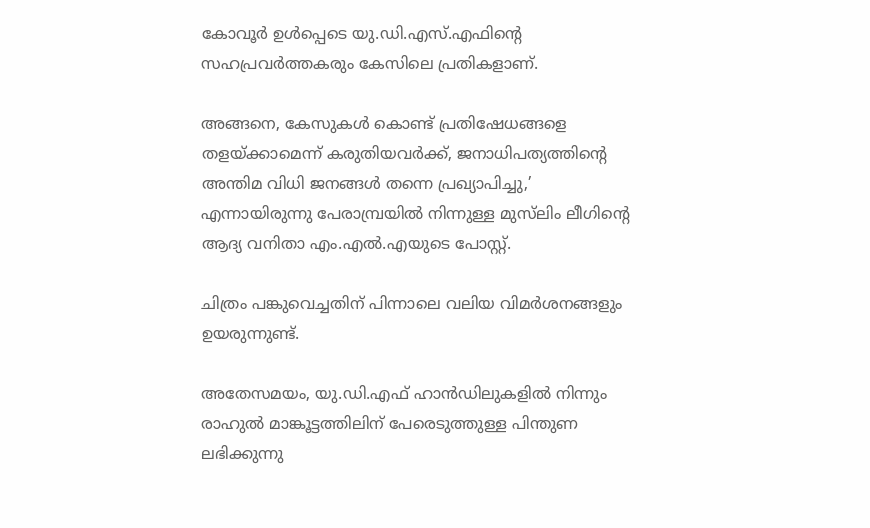കോവൂര്‍ ഉള്‍പ്പെടെ യു.ഡി.എസ്.എഫിന്റെ സഹപ്രവര്‍ത്തകരും കേസിലെ പ്രതികളാണ്.

അങ്ങനെ, കേസുകള്‍ കൊണ്ട് പ്രതിഷേധങ്ങളെ തളയ്ക്കാമെന്ന് കരുതിയവര്‍ക്ക്, ജനാധിപത്യത്തിന്റെ അന്തിമ വിധി ജനങ്ങള്‍ തന്നെ പ്രഖ്യാപിച്ചു,’ എന്നായിരുന്നു പേരാമ്പ്രയില്‍ നിന്നുള്ള മുസ്‌ലിം ലീഗിന്റെ ആദ്യ വനിതാ എം.എല്‍.എയുടെ പോസ്റ്റ്.

ചിത്രം പങ്കുവെച്ചതിന് പിന്നാലെ വലിയ വിമര്‍ശനങ്ങളും ഉയരുന്നുണ്ട്.

അതേസമയം, യു.ഡി.എഫ് ഹാന്‍ഡിലുകളില്‍ നിന്നും രാഹുല്‍ മാങ്കൂട്ടത്തിലിന് പേരെടുത്തുള്ള പിന്തുണ ലഭിക്കുന്നു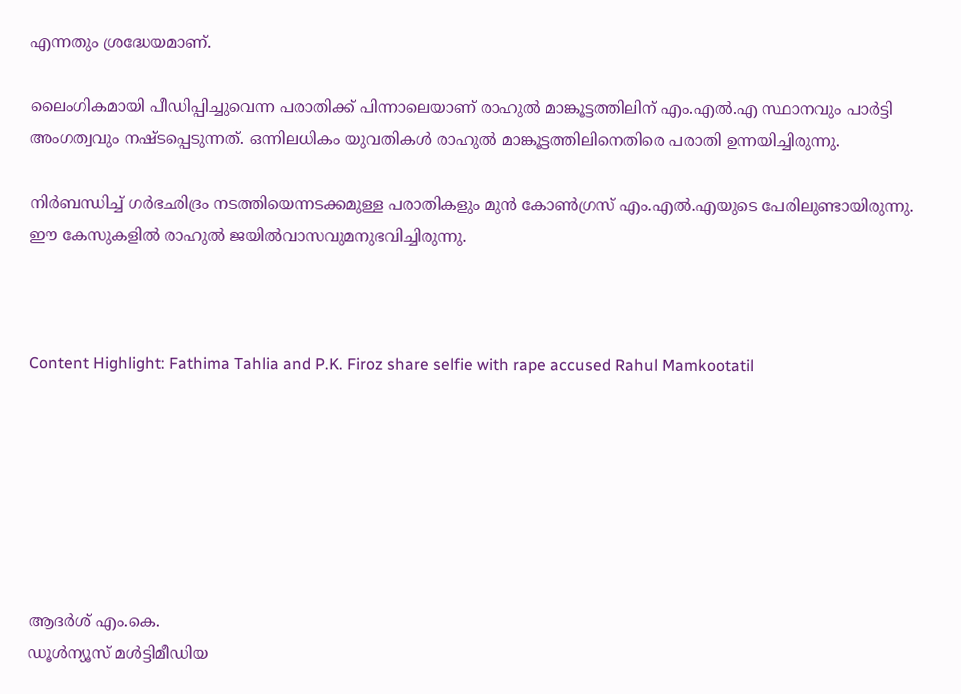എന്നതും ശ്രദ്ധേയമാണ്.

ലൈംഗികമായി പീഡിപ്പിച്ചുവെന്ന പരാതിക്ക് പിന്നാലെയാണ് രാഹുല്‍ മാങ്കൂട്ടത്തിലിന് എം.എല്‍.എ സ്ഥാനവും പാര്‍ട്ടി അംഗത്വവും നഷ്ടപ്പെടുന്നത്. ഒന്നിലധികം യുവതികള്‍ രാഹുല്‍ മാങ്കൂട്ടത്തിലിനെതിരെ പരാതി ഉന്നയിച്ചിരുന്നു.

നിര്‍ബന്ധിച്ച് ഗര്‍ഭഛിദ്രം നടത്തിയെന്നടക്കമുള്ള പരാതികളും മുന്‍ കോണ്‍ഗ്രസ് എം.എല്‍.എയുടെ പേരിലുണ്ടായിരുന്നു. ഈ കേസുകളില്‍ രാഹുല്‍ ജയില്‍വാസവുമനുഭവിച്ചിരുന്നു.



Content Highlight: Fathima Tahlia and P.K. Firoz share selfie with rape accused Rahul Mamkootatil







ആദര്‍ശ് എം.കെ.
ഡൂള്‍ന്യൂസ് മള്‍ട്ടിമീഡിയ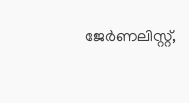ജേര്‍ണലിസ്റ്റ്,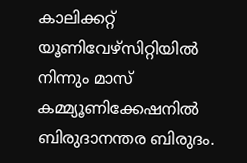കാലിക്കറ്റ് യൂണിവേഴ്സിറ്റിയില്‍ നിന്നും മാസ് കമ്മ്യൂണിക്കേഷനില്‍ ബിരുദാനന്തര ബിരുദം.